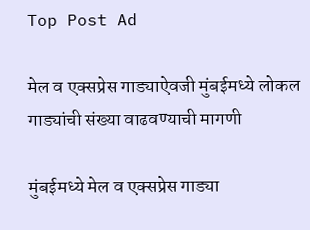Top Post Ad

मेल व एक्सप्रेस गाड्याऐवजी मुंबईमध्ये लोकल गाड्यांची संख्या वाढवण्याची मागणी

मुंबईमध्ये मेल व एक्सप्रेस गाड्या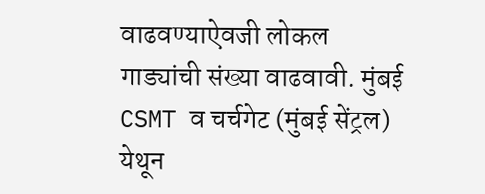वाढवण्याऐवजी लोकल गाड्यांची संख्या वाढवावी. मुंबई CSMT व चर्चगेट (मुंबई सेंट्रल) येथून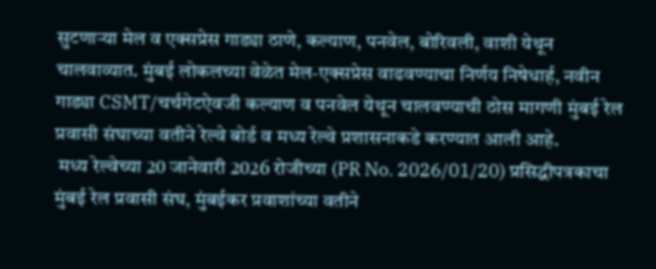सुटणाऱ्या मेल व एक्सप्रेस गाड्या ठाणे, कल्याण, पनवेल, बोरिवली, वाशी येथून चालवाव्यात. मुंबई लोकलच्या वेळेत मेल-एक्सप्रेस वाढवण्याचा निर्णय निषेधार्ह, नवीन गाड्या CSMT/चर्चगेटऐवजी कल्याण व पनवेल येथून चालवण्याची ठोस मागणी मुंबई रेल प्रवासी संघाच्या वतीने रेल्वे बोर्ड व मध्य रेल्वे प्रशासनाकडे करण्यात आली आहे.
 मध्य रेल्वेच्या 20 जानेवारी 2026 रोजीच्या (PR No. 2026/01/20) प्रसिद्धीपत्रकाचा मुंबई रेल प्रवासी संघ, मुंबईकर प्रवाशांच्या वतीने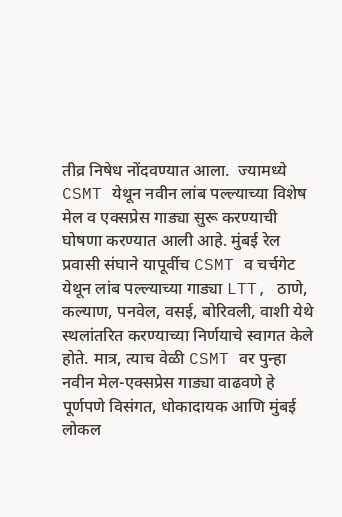तीव्र निषेध नोंदवण्यात आला.  ज्यामध्ये CSMT येथून नवीन लांब पल्ल्याच्या विशेष मेल व एक्सप्रेस गाड्या सुरू करण्याची घोषणा करण्यात आली आहे. मुंबई रेल प्रवासी संघाने यापूर्वीच CSMT व चर्चगेट येथून लांब पल्ल्याच्या गाड्या LTT, ठाणे, कल्याण, पनवेल, वसई, बोरिवली, वाशी येथे स्थलांतरित करण्याच्या निर्णयाचे स्वागत केले होते. मात्र, त्याच वेळी CSMT वर पुन्हा नवीन मेल-एक्सप्रेस गाड्या वाढवणे हे पूर्णपणे विसंगत, धोकादायक आणि मुंबई लोकल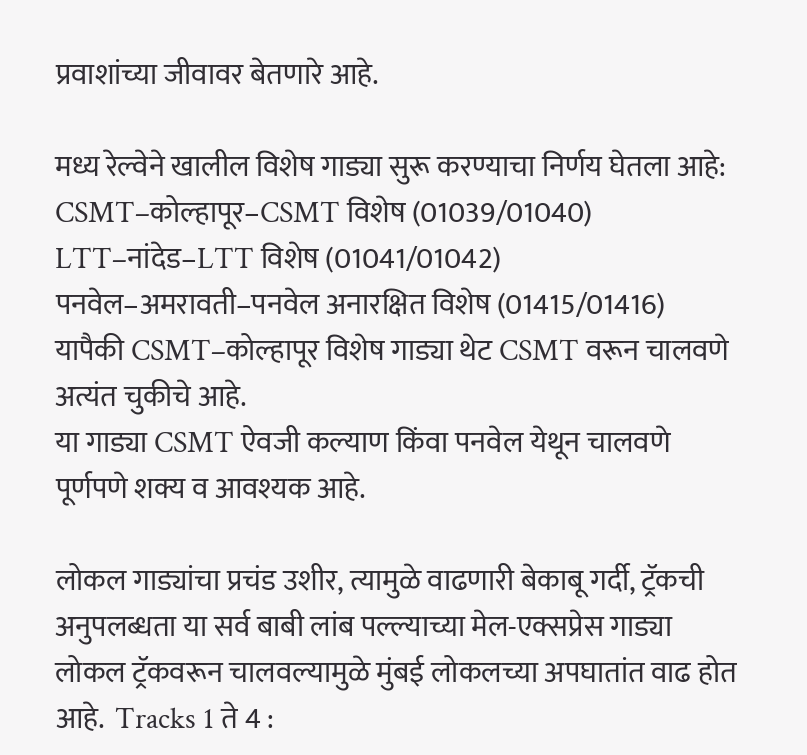प्रवाशांच्या जीवावर बेतणारे आहे.

मध्य रेल्वेने खालील विशेष गाड्या सुरू करण्याचा निर्णय घेतला आहे:
CSMT–कोल्हापूर–CSMT विशेष (01039/01040)
LTT–नांदेड–LTT विशेष (01041/01042)
पनवेल–अमरावती–पनवेल अनारक्षित विशेष (01415/01416)
यापैकी CSMT–कोल्हापूर विशेष गाड्या थेट CSMT वरून चालवणे अत्यंत चुकीचे आहे.
या गाड्या CSMT ऐवजी कल्याण किंवा पनवेल येथून चालवणे पूर्णपणे शक्य व आवश्यक आहे.

लोकल गाड्यांचा प्रचंड उशीर, त्यामुळे वाढणारी बेकाबू गर्दी, ट्रॅकची अनुपलब्धता या सर्व बाबी लांब पल्ल्याच्या मेल-एक्सप्रेस गाड्या लोकल ट्रॅकवरून चालवल्यामुळे मुंबई लोकलच्या अपघातांत वाढ होत आहे.  Tracks 1 ते 4 :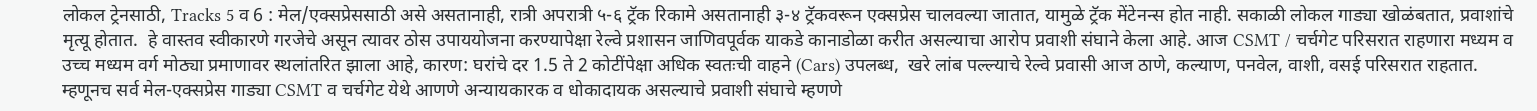लोकल ट्रेनसाठी, Tracks 5 व 6 : मेल/एक्सप्रेससाठी असे असतानाही, रात्री अपरात्री ५-६ ट्रॅक रिकामे असतानाही ३-४ ट्रॅकवरून एक्सप्रेस चालवल्या जातात, यामुळे ट्रॅक मेंटेनन्स होत नाही. सकाळी लोकल गाड्या खोळंबतात, प्रवाशांचे मृत्यू होतात.  हे वास्तव स्वीकारणे गरजेचे असून त्यावर ठोस उपाययोजना करण्यापेक्षा रेल्वे प्रशासन जाणिवपूर्वक याकडे कानाडोळा करीत असल्याचा आरोप प्रवाशी संघाने केला आहे. आज CSMT / चर्चगेट परिसरात राहणारा मध्यम व उच्च मध्यम वर्ग मोठ्या प्रमाणावर स्थलांतरित झाला आहे, कारण: घरांचे दर 1.5 ते 2 कोटींपेक्षा अधिक स्वतःची वाहने (Cars) उपलब्ध,  खरे लांब पल्ल्याचे रेल्वे प्रवासी आज ठाणे, कल्याण, पनवेल, वाशी, वसई परिसरात राहतात. म्हणूनच सर्व मेल-एक्सप्रेस गाड्या CSMT व चर्चगेट येथे आणणे अन्यायकारक व धोकादायक असल्याचे प्रवाशी संघाचे म्हणणे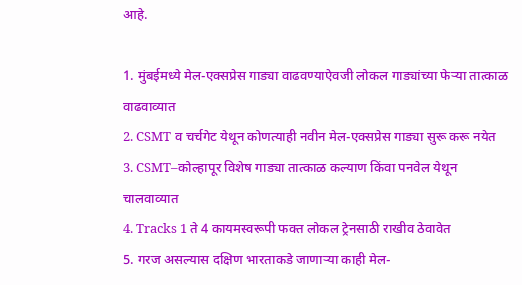आहे.

1. मुंबईमध्ये मेल-एक्सप्रेस गाड्या वाढवण्याऐवजी लोकल गाड्यांच्या फेऱ्या तात्काळ वाढवाव्यात
2. CSMT व चर्चगेट येथून कोणत्याही नवीन मेल-एक्सप्रेस गाड्या सुरू करू नयेत
3. CSMT–कोल्हापूर विशेष गाड्या तात्काळ कल्याण किंवा पनवेल येथून चालवाव्यात
4. Tracks 1 ते 4 कायमस्वरूपी फक्त लोकल ट्रेनसाठी राखीव ठेवावेत
5. गरज असल्यास दक्षिण भारताकडे जाणाऱ्या काही मेल-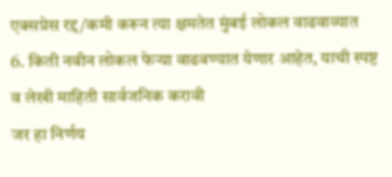एक्सप्रेस रद्द/कमी करून त्या क्षमतेत मुंबई लोकल वाढवाव्यात
6. किती नवीन लोकल फेऱ्या वाढवण्यात येणार आहेत, याची स्पष्ट व लेखी माहिती सार्वजनिक करावी
जर हा निर्णय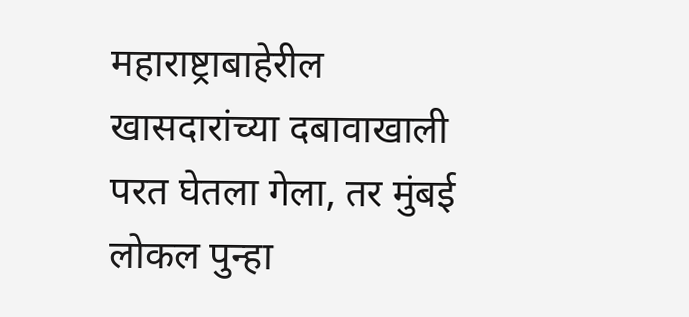महाराष्ट्राबाहेरील खासदारांच्या दबावाखाली परत घेतला गेला, तर मुंबई लोकल पुन्हा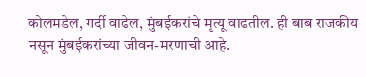कोलमडेल, गर्दी वाढेल, मुंबईकरांचे मृत्यू वाढतील. ही बाब राजकीय नसून मुंबईकरांच्या जीवन-मरणाची आहे.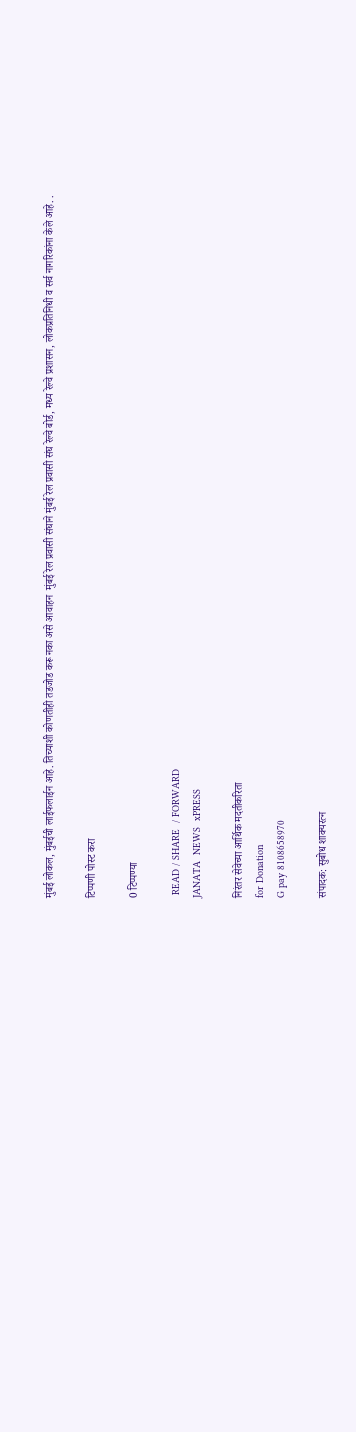मुंबई लोकल, मुंबईची लाईफलाईन आहे. तिच्याशी कोणतीही तडजोड करू नका असे आवाहन  मुंबई रेल प्रवासी संघाने मुंबई रेल प्रवासी संघ रेल्वे बोर्ड, मध्य रेल्वे प्रशासन, लोकप्रतिनिधी व सर्व नागरिकांना केले आहे. .

टिप्पणी पोस्ट करा

0 टिप्पण्या

 READ / SHARE  / FORWARD
JANATA  NEWS  xPRESS

निरंतर सेवेच्या आर्थिक मदतीकरिता
for Donation
G pay 8108658970

संपादक: सुबोध शाक्यरत्न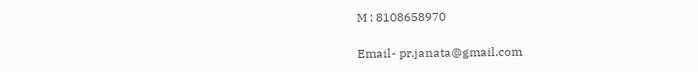M : 8108658970

Email- pr.janata@gmail.com